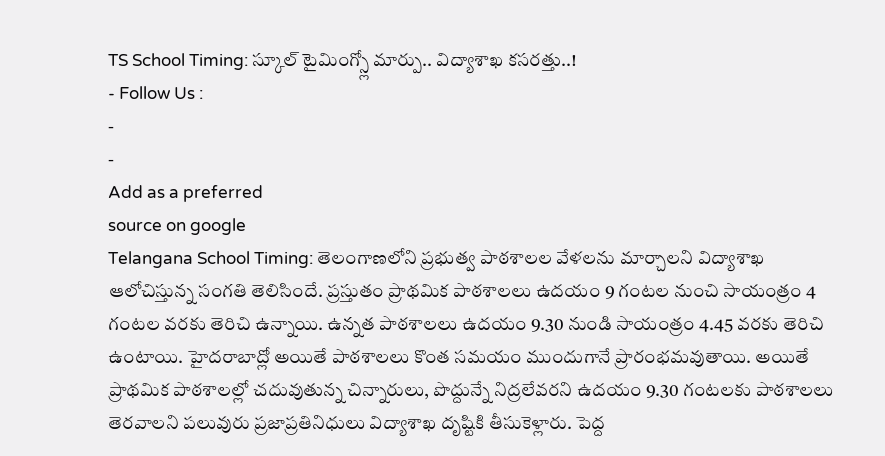TS School Timing: స్కూల్ టైమింగ్స్లో మార్పు.. విద్యాశాఖ కసరత్తు..!
- Follow Us :
-
-
Add as a preferred
source on google
Telangana School Timing: తెలంగాణలోని ప్రభుత్వ పాఠశాలల వేళలను మార్చాలని విద్యాశాఖ ఆలోచిస్తున్న సంగతి తెలిసిందే. ప్రస్తుతం ప్రాథమిక పాఠశాలలు ఉదయం 9 గంటల నుంచి సాయంత్రం 4 గంటల వరకు తెరిచి ఉన్నాయి. ఉన్నత పాఠశాలలు ఉదయం 9.30 నుండి సాయంత్రం 4.45 వరకు తెరిచి ఉంటాయి. హైదరాబాద్లో అయితే పాఠశాలలు కొంత సమయం ముందుగానే ప్రారంభమవుతాయి. అయితే ప్రాథమిక పాఠశాలల్లో చదువుతున్న చిన్నారులు, పొద్దున్నే నిద్రలేవరని ఉదయం 9.30 గంటలకు పాఠశాలలు తెరవాలని పలువురు ప్రజాప్రతినిధులు విద్యాశాఖ దృష్టికి తీసుకెళ్లారు. పెద్ద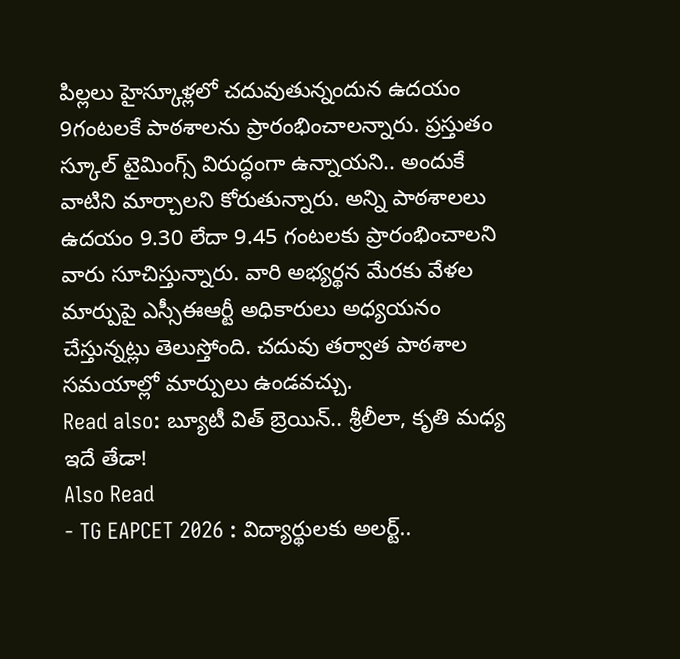పిల్లలు హైస్కూళ్లలో చదువుతున్నందున ఉదయం 9గంటలకే పాఠశాలను ప్రారంభించాలన్నారు. ప్రస్తుతం స్కూల్ టైమింగ్స్ విరుద్ధంగా ఉన్నాయని.. అందుకే వాటిని మార్చాలని కోరుతున్నారు. అన్ని పాఠశాలలు ఉదయం 9.30 లేదా 9.45 గంటలకు ప్రారంభించాలని వారు సూచిస్తున్నారు. వారి అభ్యర్థన మేరకు వేళల మార్పుపై ఎస్సీఈఆర్టీ అధికారులు అధ్యయనం చేస్తున్నట్లు తెలుస్తోంది. చదువు తర్వాత పాఠశాల సమయాల్లో మార్పులు ఉండవచ్చు.
Read also: బ్యూటీ విత్ బ్రెయిన్.. శ్రీలీలా, కృతి మధ్య ఇదే తేడా!
Also Read
- TG EAPCET 2026 : విద్యార్థులకు అలర్ట్..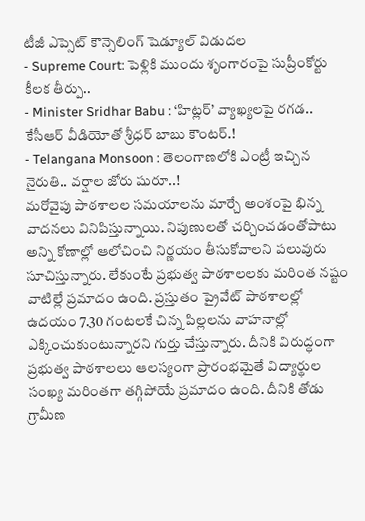టీజీ ఎప్సెట్ కౌన్సెలింగ్ షెడ్యూల్ విడుదల
- Supreme Court: పెళ్లికి ముందు శృంగారంపై సుప్రీంకోర్టు కీలక తీర్పు..
- Minister Sridhar Babu : ‘హిట్లర్’ వ్యాఖ్యలపై రగడ.. కేసీఆర్ వీడియోతో శ్రీధర్ బాబు కౌంటర్.!
- Telangana Monsoon : తెలంగాణలోకి ఎంట్రీ ఇచ్చిన నైరుతి.. వర్షాల జోరు షురూ..!
మరోవైపు పాఠశాలల సమయాలను మార్చే అంశంపై భిన్న వాదనలు వినిపిస్తున్నాయి. నిపుణులతో చర్చించడంతోపాటు అన్ని కోణాల్లో ఆలోచించి నిర్ణయం తీసుకోవాలని పలువురు సూచిస్తున్నారు. లేకుంటే ప్రభుత్వ పాఠశాలలకు మరింత నష్టం వాటిల్లే ప్రమాదం ఉంది. ప్రస్తుతం ప్రైవేట్ పాఠశాలల్లో ఉదయం 7.30 గంటలకే చిన్న పిల్లలను వాహనాల్లో ఎక్కించుకుంటున్నారని గుర్తు చేస్తున్నారు. దీనికి విరుద్ధంగా ప్రభుత్వ పాఠశాలలు ఆలస్యంగా ప్రారంభమైతే విద్యార్థుల సంఖ్య మరింతగా తగ్గిపోయే ప్రమాదం ఉంది. దీనికి తోడు గ్రామీణ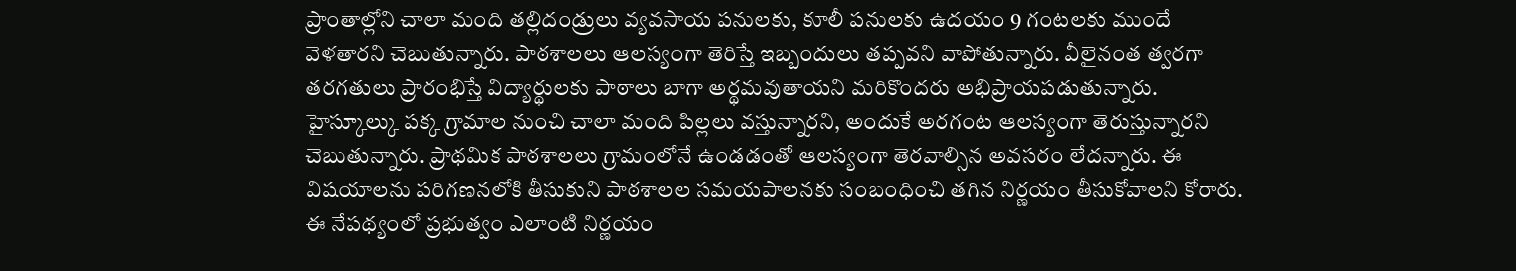ప్రాంతాల్లోని చాలా మంది తల్లిదండ్రులు వ్యవసాయ పనులకు, కూలీ పనులకు ఉదయం 9 గంటలకు ముందే వెళతారని చెబుతున్నారు. పాఠశాలలు ఆలస్యంగా తెరిస్తే ఇబ్బందులు తప్పవని వాపోతున్నారు. వీలైనంత త్వరగా తరగతులు ప్రారంభిస్తే విద్యార్థులకు పాఠాలు బాగా అర్థమవుతాయని మరికొందరు అభిప్రాయపడుతున్నారు. హైస్కూల్కు పక్క గ్రామాల నుంచి చాలా మంది పిల్లలు వస్తున్నారని, అందుకే అరగంట ఆలస్యంగా తెరుస్తున్నారని చెబుతున్నారు. ప్రాథమిక పాఠశాలలు గ్రామంలోనే ఉండడంతో ఆలస్యంగా తెరవాల్సిన అవసరం లేదన్నారు. ఈ విషయాలను పరిగణనలోకి తీసుకుని పాఠశాలల సమయపాలనకు సంబంధించి తగిన నిర్ణయం తీసుకోవాలని కోరారు. ఈ నేపథ్యంలో ప్రభుత్వం ఎలాంటి నిర్ణయం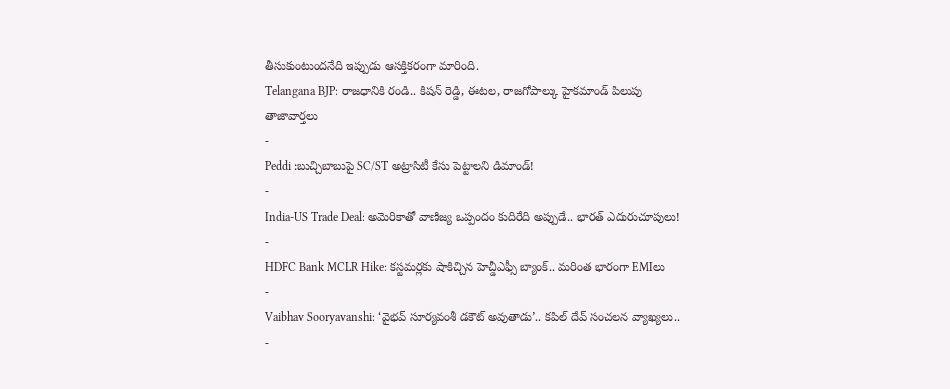తీసుకుంటుందనేది ఇప్పుడు ఆసక్తికరంగా మారింది.
Telangana BJP: రాజధానికి రండి.. కిషన్ రెడ్డి, ఈటల, రాజగోపాల్కు హైకమాండ్ పిలుపు
తాజావార్తలు
-
Peddi :బుచ్చిబాబుపై SC/ST అట్రాసిటీ కేసు పెట్టాలని డిమాండ్!
-
India-US Trade Deal: అమెరికాతో వాణిజ్య ఒప్పందం కుదిరేది అప్పుడే.. భారత్ ఎదురుచూపులు!
-
HDFC Bank MCLR Hike: కస్టమర్లకు షాకిచ్చిన హెచ్డీఎఫ్సీ బ్యాంక్.. మరింత భారంగా EMIలు
-
Vaibhav Sooryavanshi: ‘వైభవ్ సూర్యవంశీ డకౌట్ అవుతాడు’.. కపిల్ దేవ్ సంచలన వ్యాఖ్యలు..
-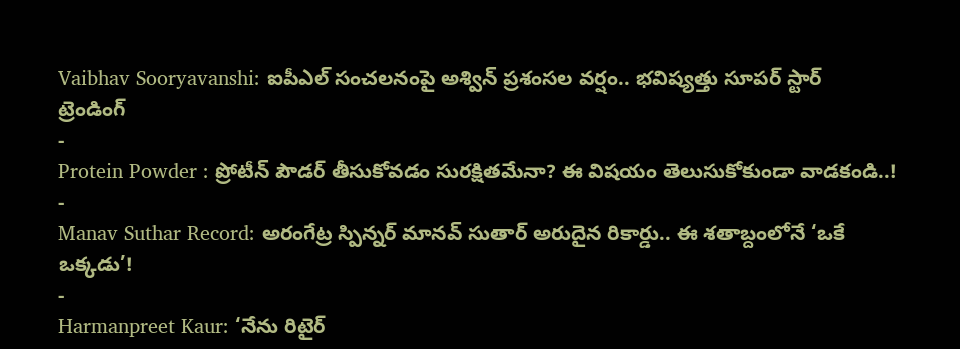Vaibhav Sooryavanshi: ఐపీఎల్ సంచలనంపై అశ్విన్ ప్రశంసల వర్షం.. భవిష్యత్తు సూపర్ స్టార్
ట్రెండింగ్
-
Protein Powder : ప్రోటీన్ పౌడర్ తీసుకోవడం సురక్షితమేనా? ఈ విషయం తెలుసుకోకుండా వాడకండి..!
-
Manav Suthar Record: అరంగేట్ర స్పిన్నర్ మానవ్ సుతార్ అరుదైన రికార్డు.. ఈ శతాబ్దంలోనే ‘ఒకే ఒక్కడు’!
-
Harmanpreet Kaur: ‘నేను రిటైర్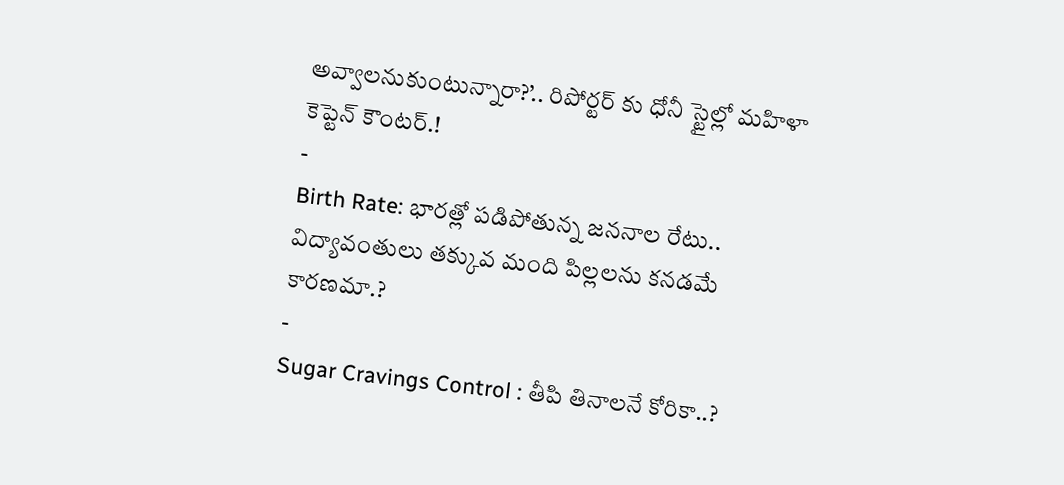అవ్వాలనుకుంటున్నారా?’.. రిపోర్టర్ కు ధోనీ స్టైల్లో మహిళా కెప్టెన్ కౌంటర్.!
-
Birth Rate: భారత్లో పడిపోతున్న జననాల రేటు.. విద్యావంతులు తక్కువ మంది పిల్లలను కనడమే కారణమా.?
-
Sugar Cravings Control : తీపి తినాలనే కోరికా..?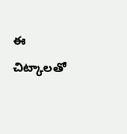ఈ చిట్కాలతో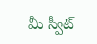మీ స్వీట్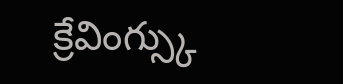క్రేవింగ్స్కు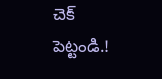చెక్ పెట్టండి.!